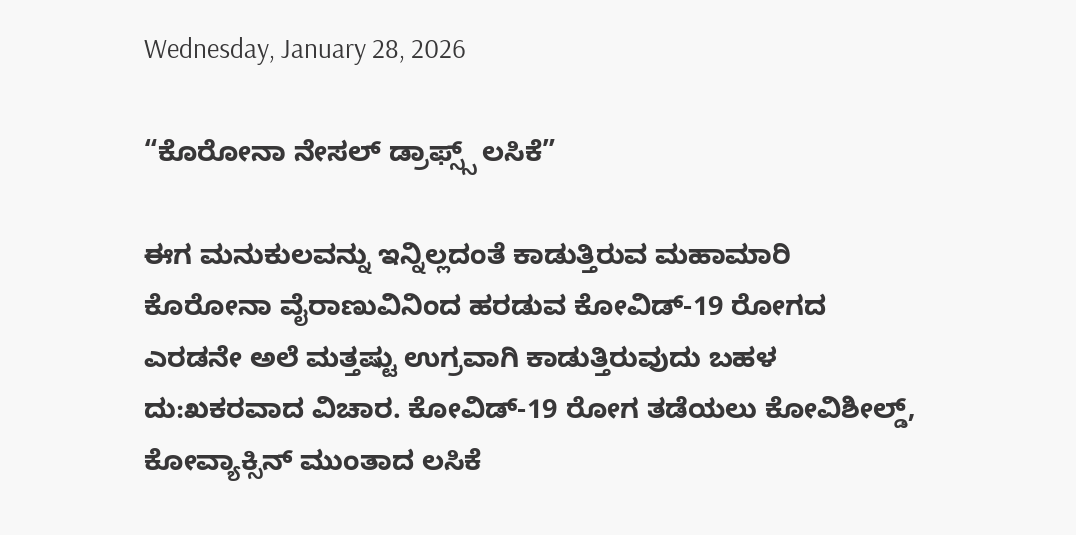Wednesday, January 28, 2026

“ಕೊರೋನಾ ನೇಸಲ್ ಡ್ರಾಫ್ಸ್ಸ್ ಲಸಿಕೆ”

ಈಗ ಮನುಕುಲವನ್ನು ಇನ್ನಿಲ್ಲದಂತೆ ಕಾಡುತ್ತಿರುವ ಮಹಾಮಾರಿ ಕೊರೋನಾ ವೈರಾಣುವಿನಿಂದ ಹರಡುವ ಕೋವಿಡ್-19 ರೋಗದ ಎರಡನೇ ಅಲೆ ಮತ್ತಷ್ಟು ಉಗ್ರವಾಗಿ ಕಾಡುತ್ತಿರುವುದು ಬಹಳ ದು:ಖಕರವಾದ ವಿಚಾರ. ಕೋವಿಡ್-19 ರೋಗ ತಡೆಯಲು ಕೋವಿಶೀಲ್ಡ್, ಕೋವ್ಯಾಕ್ಸಿನ್ ಮುಂತಾದ ಲಸಿಕೆ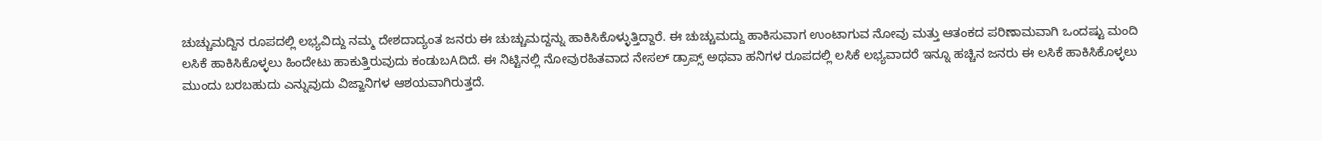ಚುಚ್ಚುಮದ್ದಿನ ರೂಪದಲ್ಲಿ ಲಭ್ಯವಿದ್ದು ನಮ್ಮ ದೇಶದಾದ್ಯಂತ ಜನರು ಈ ಚುಚ್ಚುಮದ್ದನ್ನು ಹಾಕಿಸಿಕೊಳ್ಳುತ್ತಿದ್ದಾರೆ. ಈ ಚುಚ್ಚುಮದ್ದು ಹಾಕಿಸುವಾಗ ಉಂಟಾಗುವ ನೋವು ಮತ್ತು ಆತಂಕದ ಪರಿಣಾಮವಾಗಿ ಒಂದಷ್ಟು ಮಂದಿ ಲಸಿಕೆ ಹಾಕಿಸಿಕೊಳ್ಳಲು ಹಿಂದೇಟು ಹಾಕುತ್ತಿರುವುದು ಕಂಡುಬAದಿದೆ. ಈ ನಿಟ್ಟಿನಲ್ಲಿ ನೋವುರಹಿತವಾದ ನೇಸಲ್ ಡ್ರಾಪ್ಸ್ ಅಥವಾ ಹನಿಗಳ ರೂಪದಲ್ಲಿ ಲಸಿಕೆ ಲಭ್ಯವಾದರೆ ಇನ್ನೂ ಹಚ್ಚಿನ ಜನರು ಈ ಲಸಿಕೆ ಹಾಕಿಸಿಕೊಳ್ಳಲು ಮುಂದು ಬರಬಹುದು ಎನ್ನುವುದು ವಿಜ್ಙಾನಿಗಳ ಆಶಯವಾಗಿರುತ್ತದೆ.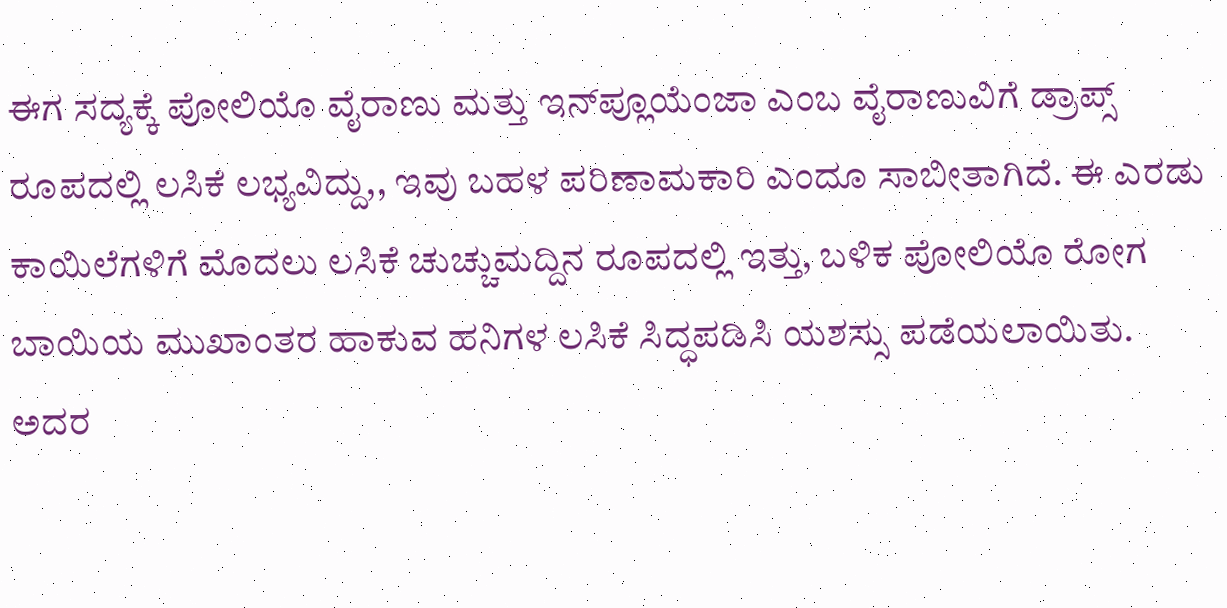ಈಗ ಸದ್ಯಕ್ಕೆ ಪೋಲಿಯೊ ವೈರಾಣು ಮತ್ತು ಇನ್‌ಪ್ಲೂಯೆಂಜಾ ಎಂಬ ವೈರಾಣುವಿಗೆ ಡ್ರಾಪ್ಸ್ ರೂಪದಲ್ಲಿ ಲಸಿಕೆ ಲಭ್ಯವಿದ್ದು,, ಇವು ಬಹಳ ಪರಿಣಾಮಕಾರಿ ಎಂದೂ ಸಾಬೀತಾಗಿದೆ. ಈ ಎರಡು ಕಾಯಿಲೆಗಳಿಗೆ ಮೊದಲು ಲಸಿಕೆ ಚುಚ್ಚುಮದ್ದಿನ ರೂಪದಲ್ಲಿ ಇತ್ತು, ಬಳಿಕ ಪೋಲಿಯೊ ರೋಗ ಬಾಯಿಯ ಮುಖಾಂತರ ಹಾಕುವ ಹನಿಗಳ ಲಸಿಕೆ ಸಿದ್ಧಪಡಿಸಿ ಯಶಸ್ಸು ಪಡೆಯಲಾಯಿತು. ಅದರ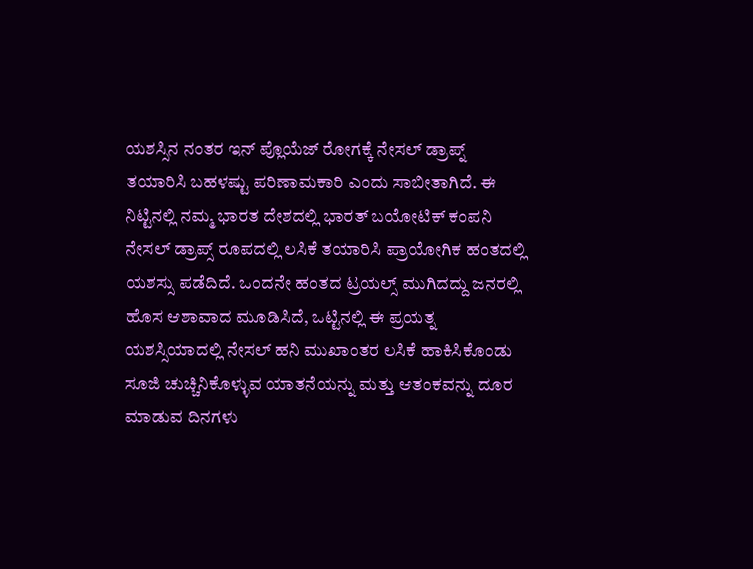ಯಶಸ್ಸಿನ ನಂತರ ಇನ್ ಪ್ಲೊಯೆಜ್ ರೋಗಕ್ಕೆ ನೇಸಲ್ ಡ್ರಾಪ್ನ್ ತಯಾರಿಸಿ ಬಹಳಷ್ಟು ಪರಿಣಾಮಕಾರಿ ಎಂದು ಸಾಬೀತಾಗಿದೆ. ಈ ನಿಟ್ಟಿನಲ್ಲಿ ನಮ್ಮ ಭಾರತ ದೇಶದಲ್ಲಿ ಭಾರತ್ ಬಯೋಟಿಕ್ ಕಂಪನಿ ನೇಸಲ್ ಡ್ರಾಪ್ಸ್ ರೂಪದಲ್ಲಿ ಲಸಿಕೆ ತಯಾರಿಸಿ ಪ್ರಾಯೋಗಿಕ ಹಂತದಲ್ಲಿ ಯಶಸ್ಸು ಪಡೆದಿದೆ. ಒಂದನೇ ಹಂತದ ಟ್ರಯಲ್ಸ್ ಮುಗಿದದ್ದು ಜನರಲ್ಲಿ ಹೊಸ ಆಶಾವಾದ ಮೂಡಿಸಿದೆ, ಒಟ್ಟಿನಲ್ಲಿ ಈ ಪ್ರಯತ್ನ ಯಶಸ್ಸಿಯಾದಲ್ಲಿ ನೇಸಲ್ ಹನಿ ಮುಖಾಂತರ ಲಸಿಕೆ ಹಾಕಿಸಿಕೊಂಡು ಸೂಜಿ ಚುಚ್ಚಿನಿಕೊಳ್ಳುವ ಯಾತನೆಯನ್ನು ಮತ್ತು ಆತಂಕವನ್ನು ದೂರ ಮಾಡುವ ದಿನಗಳು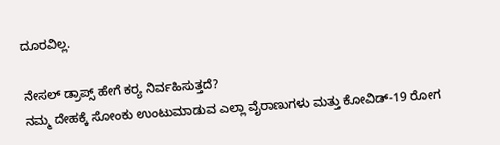ದೂರವಿಲ್ಲ.

ನೇಸಲ್ ಡ್ರಾಪ್ಸ್ ಹೇಗೆ ಕರ‍್ಯ ನಿರ್ವಹಿಸುತ್ತದೆ?
ನಮ್ಮ ದೇಹಕ್ಕೆ ಸೋಂಕು ಉಂಟುಮಾಡುವ ಎಲ್ಲಾ ವೈರಾಣುಗಳು ಮತ್ತು ಕೋವಿಡ್-19 ರೋಗ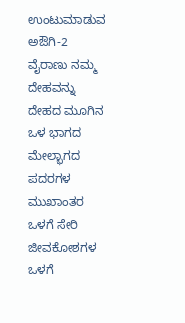ಉಂಟುಮಾಡುವ ಅಔಗಿ-2 ವೈರಾಣು ನಮ್ಮ ದೇಹವನ್ನು ದೇಹದ ಮೂಗಿನ ಒಳ ಭಾಗದ ಮೇಲ್ಭಾಗದ ಪದರಗಳ ಮುಖಾಂತರ ಒಳಗೆ ಸೇರಿ ಜೀವಕೋಶಗಳ ಒಳಗೆ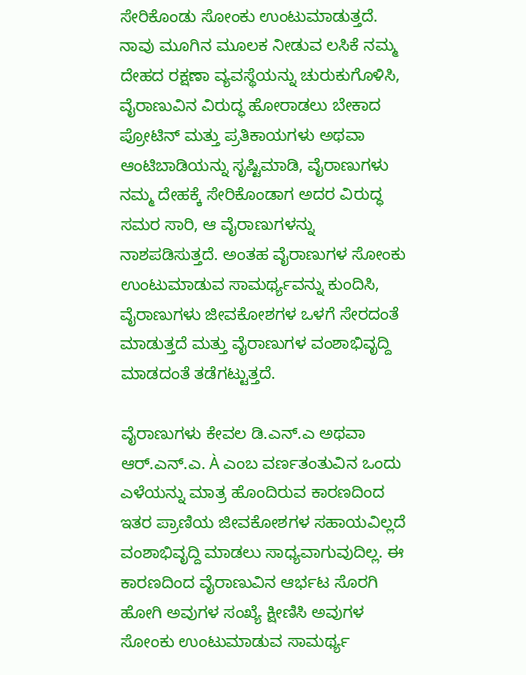ಸೇರಿಕೊಂಡು ಸೋಂಕು ಉಂಟುಮಾಡುತ್ತದೆ. ನಾವು ಮೂಗಿನ ಮೂಲಕ ನೀಡುವ ಲಸಿಕೆ ನಮ್ಮ ದೇಹದ ರಕ್ಷಣಾ ವ್ಯವಸ್ಥೆಯನ್ನು ಚುರುಕುಗೊಳಿಸಿ, ವೈರಾಣುವಿನ ವಿರುದ್ಧ ಹೋರಾಡಲು ಬೇಕಾದ ಪ್ರೋಟಿನ್ ಮತ್ತು ಪ್ರತಿಕಾಯಗಳು ಅಥವಾ ಆಂಟಿಬಾಡಿಯನ್ನು ಸೃಷ್ಟಿಮಾಡಿ, ವೈರಾಣುಗಳು ನಮ್ಮ ದೇಹಕ್ಕೆ ಸೇರಿಕೊಂಡಾಗ ಅದರ ವಿರುದ್ಧ ಸಮರ ಸಾರಿ, ಆ ವೈರಾಣುಗಳನ್ನು ನಾಶಪಡಿಸುತ್ತದೆ. ಅಂತಹ ವೈರಾಣುಗಳ ಸೋಂಕು ಉಂಟುಮಾಡುವ ಸಾಮರ್ಥ್ಯವನ್ನು ಕುಂದಿಸಿ, ವೈರಾಣುಗಳು ಜೀವಕೋಶಗಳ ಒಳಗೆ ಸೇರದಂತೆ ಮಾಡುತ್ತದೆ ಮತ್ತು ವೈರಾಣುಗಳ ವಂಶಾಭಿವೃದ್ದಿ ಮಾಡದಂತೆ ತಡೆಗಟ್ಟುತ್ತದೆ.

ವೈರಾಣುಗಳು ಕೇವಲ ಡಿ.ಎನ್.ಎ ಅಥವಾ ಆರ್.ಎನ್.ಎ. À ಎಂಬ ವರ್ಣತಂತುವಿನ ಒಂದು ಎಳೆಯನ್ನು ಮಾತ್ರ ಹೊಂದಿರುವ ಕಾರಣದಿಂದ ಇತರ ಪ್ರಾಣಿಯ ಜೀವಕೋಶಗಳ ಸಹಾಯವಿಲ್ಲದೆ ವಂಶಾಭಿವೃದ್ದಿ ಮಾಡಲು ಸಾಧ್ಯವಾಗುವುದಿಲ್ಲ. ಈ ಕಾರಣದಿಂದ ವೈರಾಣುವಿನ ಆರ್ಭಟ ಸೊರಗಿ ಹೋಗಿ ಅವುಗಳ ಸಂಖ್ಯೆ ಕ್ಷೀಣಿಸಿ ಅವುಗಳ ಸೋಂಕು ಉಂಟುಮಾಡುವ ಸಾಮರ್ಥ್ಯ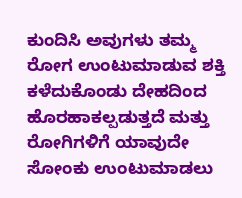ಕುಂದಿಸಿ ಅವುಗಳು ತಮ್ಮ ರೋಗ ಉಂಟುಮಾಡುವ ಶಕ್ತಿ ಕಳೆದುಕೊಂಡು ದೇಹದಿಂದ ಹೊರಹಾಕಲ್ಪಡುತ್ತದೆ ಮತ್ತು ರೋಗಿಗಳಿಗೆ ಯಾವುದೇ ಸೋಂಕು ಉಂಟುಮಾಡಲು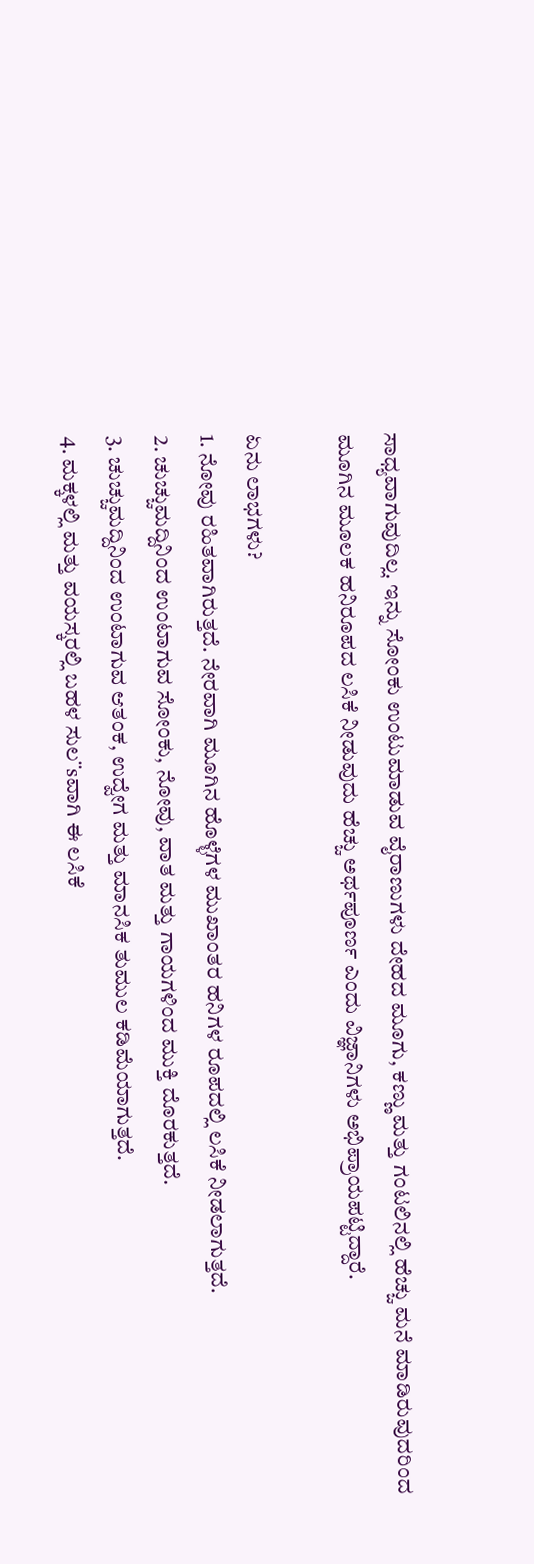ಸಾಧ್ಯವಾಗುವುದಿಲ್ಲ. ಇನ್ನು ಸೋಂಕು ಉಂಟುಮಾಡುವ ವೈರಾಣುಗಳು ದೇಹದ ಮೂಗು, ಕಣ್ಣು ಮತ್ತು ಗಂಟಲಿನಲ್ಲಿ ಹೆಚ್ಚು ಮನೆ ಮಾಡಿರುವುದರಿಂದ ಮೂಗಿನ ಮೂಲಕ ಹನಿರೂಪದ ಲಸಿಕೆ ನೀಡುವುದು ಹೆಚ್ಚು ಅರ್ಥಪೂರ್ಣ ಎಂದು ವಿಜ್ಞಾನಿಗಳು ಅಭಿಪ್ರಾಯಪಟ್ಟಿದ್ದಾರೆ.

ಏನು ಲಾಭಗಳು?
1. ನೋವು ರಹಿತವಾಗಿರುತ್ತದೆ. ನೇರವಾಗಿ ಮೂಗಿನ ಹೊಳ್ಳೆಗಳ ಮುಖಾಂತರ ಹನಿಗಳ ರೂಪದಲ್ಲಿ ಲಸಿಕೆ ನೀಡಲಾಗುತ್ತದೆ.
2. ಚುಚ್ಚುಮದ್ದಿನಿಂದ ಉಂಟಾಗುವ ಸೋಂಕು, ನೋವು, ವಾತ ಮತ್ತು ಗಾಯಗಳಿಂದ ಮುಕ್ತಿ ದೊರಕುತ್ತದೆ.
3. ಚುಚ್ಚುಮದ್ದಿನಿಂದ ಉಂಟಾಗುವ ಆತಂಕ, ಉದ್ವೇಗ ಮತ್ತು ಮಾನಸಿಕ ತುಮುಲ ಕಡಿಮೆಯಾಗುತ್ತದೆ.
4. ಮಕ್ಕಳಲ್ಲಿ ಮತ್ತು ವಯಸ್ಕರಲ್ಲಿ ಬಹಳ ಸುಲ¨sವಾಗಿ ಈ ಲಸಿಕೆ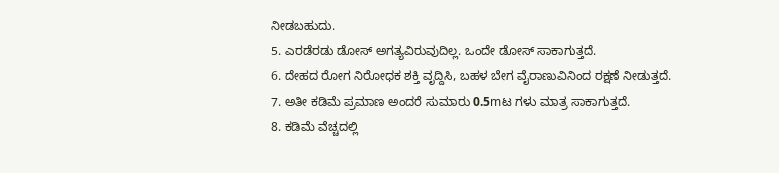ನೀಡಬಹುದು.
5. ಎರಡೆರಡು ಡೋಸ್ ಅಗತ್ಯವಿರುವುದಿಲ್ಲ. ಒಂದೇ ಡೋಸ್ ಸಾಕಾಗುತ್ತದೆ.
6. ದೇಹದ ರೋಗ ನಿರೋಧಕ ಶಕ್ತಿ ವೃದ್ದಿಸಿ, ಬಹಳ ಬೇಗ ವೈರಾಣುವಿನಿಂದ ರಕ್ಷಣೆ ನೀಡುತ್ತದೆ.
7. ಅತೀ ಕಡಿಮೆ ಪ್ರಮಾಣ ಅಂದರೆ ಸುಮಾರು 0.5mಟ ಗಳು ಮಾತ್ರ ಸಾಕಾಗುತ್ತದೆ.
8. ಕಡಿಮೆ ವೆಚ್ಚದಲ್ಲಿ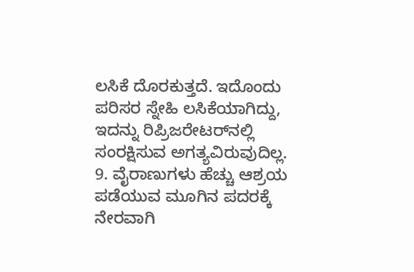ಲಸಿಕೆ ದೊರಕುತ್ತದೆ. ಇದೊಂದು ಪರಿಸರ ಸ್ನೇಹಿ ಲಸಿಕೆಯಾಗಿದ್ದು, ಇದನ್ನು ರಿಪ್ರಿಜರೇಟರ್‌ನಲ್ಲಿ ಸಂರಕ್ಷಿಸುವ ಅಗತ್ಯವಿರುವುದಿಲ್ಲ.
9. ವೈರಾಣುಗಳು ಹೆಚ್ಚು ಆಶ್ರಯ ಪಡೆಯುವ ಮೂಗಿನ ಪದರಕ್ಕೆ ನೇರವಾಗಿ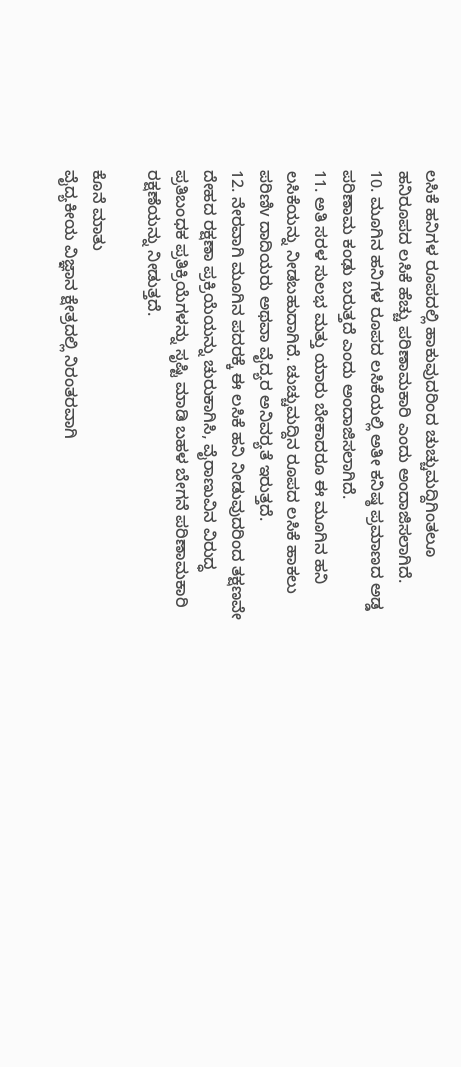ಲಸಿಕೆ ಹನಿಗಳ ರೂಪದಲ್ಲಿ ಹಾಕುವುದರಿಂದ ಚುಚ್ಚುಮದ್ದಿಗಿಂತಲೂ ಹನಿರೂಪದ ಲಸಿಕೆ ಹೆಚ್ಚು ಪರಿಣಾಮಕಾರಿ ಎಂದು ಅಂದಾಜಿಸಲಾಗಿದೆ.
10. ಮೂಗಿನ ಹನಿಗಳ ರೂಪದ ಲಸಿಕೆಯಲ್ಲಿ ಅತೀ ಕನಿಷ್ಠ ಪ್ರಮಾಣದ ಅಡ್ಡ ಪರಿಣಾಮ ಕಂಢು ಬರುತ್ತದೆ ಎಂದು ಅಂದಾಜಿಸಲಾಗಿದೆ.
11. ಅತಿ ಸರಳ ಸುಲಭ ಮತ್ತು ಯಾರು ಬೇಕಾದರೂ ಈ ಮೂಗಿನ ಹನಿ ಲಸಿಕೆಯನ್ನು ನೀಡಬಹುದಾಗಿದೆ. ಚುಚ್ಚುಮದ್ದಿನ ರೂಪದ ಲಸಿಕೆ ಹಾಕಲು ಪರಿಣಿv ದಾದಿಯರು ಅಥವಾ ವೈದ್ಯರ ಅನಿವರ‍್ಯತೆ ಇರುತ್ತದೆ.
12. ನೇರವಾಗಿ ಮೂಗಿನ ಪದರಕ್ಕೆ ಈ ಲಸಿಕೆ ಹನಿ ನೀಡುವುದರಿಂದ ತಕ್ಷಣವೇ ದೇಹದ ರಕ್ಷಣಾ ಪ್ರಕ್ರಿಯೆಯನ್ನು ಚುರುಕಾಗಿಸಿ, ವೈರಾಣುವಿನ ವಿರುದ್ಧ ಪ್ರತಿಬಂಧಕ ಪ್ರತಿಕ್ರಿಯೆಗಳನ್ನು ಸೃಷ್ಟಿ ಮಾಡಿ ಬಹಳ ಬೇಗನೆ ಪರಿಣಾಮಕಾರಿ ರಕ್ಷಣೆಯನ್ನು ನೀಡುತ್ತದೆ.

ಕೊನೆ ಮಾತು
ವೈದ್ಯಕೀಯ ವಿಜ್ಞಾನ ಕ್ಷೇತ್ರದಲ್ಲಿ ನಿರಂತರವಾಗಿ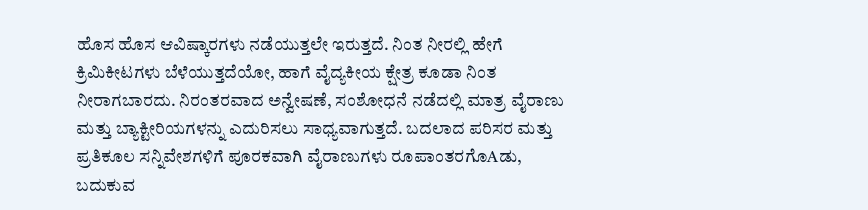ಹೊಸ ಹೊಸ ಆವಿಷ್ಕಾರಗಳು ನಡೆಯುತ್ತಲೇ ಇರುತ್ತದೆ. ನಿಂತ ನೀರಲ್ಲಿ ಹೇಗೆ ಕ್ರಿಮಿಕೀಟಗಳು ಬೆಳೆಯುತ್ತದೆಯೋ, ಹಾಗೆ ವೈದ್ಯಕೀಯ ಕ್ಷೇತ್ರ ಕೂಡಾ ನಿಂತ ನೀರಾಗಬಾರದು. ನಿರಂತರವಾದ ಅನ್ವೇಷಣೆ, ಸಂಶೋಧನೆ ನಡೆದಲ್ಲಿ ಮಾತ್ರ ವೈರಾಣು ಮತ್ತು ಬ್ಯಾಕ್ಟೀರಿಯಗಳನ್ನು ಎದುರಿಸಲು ಸಾಧ್ಯವಾಗುತ್ತದೆ. ಬದಲಾದ ಪರಿಸರ ಮತ್ತು ಪ್ರತಿಕೂಲ ಸನ್ನಿವೇಶಗಳಿಗೆ ಪೂರಕವಾಗಿ ವೈರಾಣುಗಳು ರೂಪಾಂತರಗೊAಡು, ಬದುಕುವ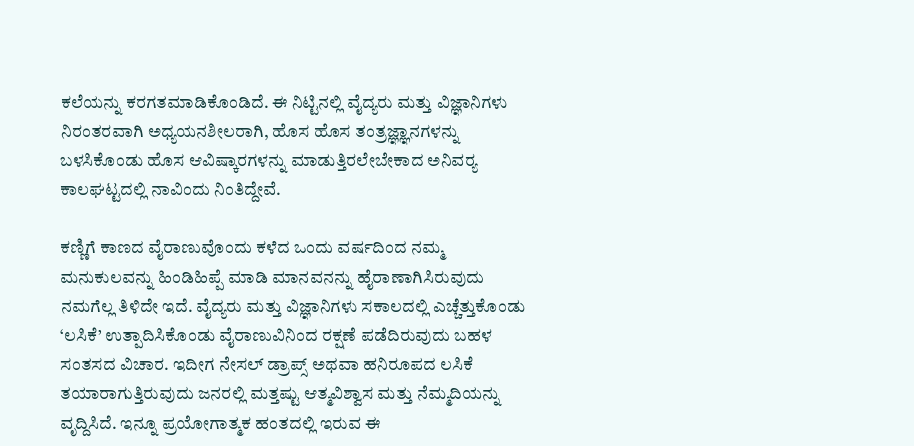ಕಲೆಯನ್ನು ಕರಗತಮಾಡಿಕೊಂಡಿದೆ. ಈ ನಿಟ್ಟಿನಲ್ಲಿ ವೈದ್ಯರು ಮತ್ತು ವಿಜ್ಞಾನಿಗಳು ನಿರಂತರವಾಗಿ ಅಧ್ಯಯನಶೀಲರಾಗಿ, ಹೊಸ ಹೊಸ ತಂತ್ರಜ್ಞ್ಞಾನಗಳನ್ನು ಬಳಸಿಕೊಂಡು ಹೊಸ ಆವಿಷ್ಕಾರಗಳನ್ನು ಮಾಡುತ್ತಿರಲೇಬೇಕಾದ ಅನಿವರ‍್ಯ ಕಾಲಘಟ್ಟದಲ್ಲಿ ನಾವಿಂದು ನಿಂತಿದ್ದೇವೆ.

ಕಣ್ಣಿಗೆ ಕಾಣದ ವೈರಾಣುವೊಂದು ಕಳೆದ ಒಂದು ವರ್ಷದಿಂದ ನಮ್ಮ ಮನುಕುಲವನ್ನು ಹಿಂಡಿಹಿಪ್ಪೆ ಮಾಡಿ ಮಾನವನನ್ನು ಹೈರಾಣಾಗಿಸಿರುವುದು ನಮಗೆಲ್ಲ ತಿಳಿದೇ ಇದೆ. ವೈದ್ಯರು ಮತ್ತು ವಿಜ್ಞಾನಿಗಳು ಸಕಾಲದಲ್ಲಿ ಎಚ್ಚೆತ್ತುಕೊಂಡು ‘ಲಸಿಕೆ’ ಉತ್ಪಾದಿಸಿಕೊಂಡು ವೈರಾಣುವಿನಿಂದ ರಕ್ಷಣೆ ಪಡೆದಿರುವುದು ಬಹಳ ಸಂತಸದ ವಿಚಾರ. ಇದೀಗ ನೇಸಲ್ ಡ್ರಾಪ್ಸ್ ಅಥವಾ ಹನಿರೂಪದ ಲಸಿಕೆ ತಯಾರಾಗುತ್ತಿರುವುದು ಜನರಲ್ಲಿ ಮತ್ತಷ್ಟು ಆತ್ಮವಿಶ್ವಾಸ ಮತ್ತು ನೆಮ್ಮದಿಯನ್ನು ವೃದ್ದಿಸಿದೆ. ಇನ್ನೂ ಪ್ರಯೋಗಾತ್ಮಕ ಹಂತದಲ್ಲಿ ಇರುವ ಈ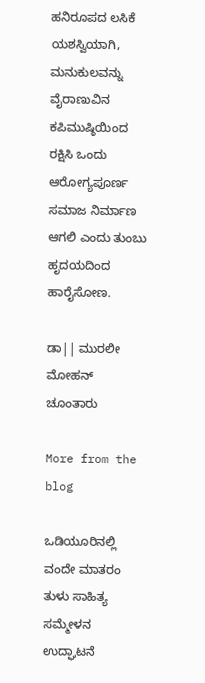ಹನಿರೂಪದ ಲಸಿಕೆ ಯಶಸ್ವಿಯಾಗಿ, ಮನುಕುಲವನ್ನು ವೈರಾಣುವಿನ ಕಪಿಮುಷ್ಠಿಯಿಂದ ರಕ್ಷಿಸಿ ಒಂದು ಆರೋಗ್ಯಪೂರ್ಣ ಸಮಾಜ ನಿರ್ಮಾಣ ಆಗಲಿ ಎಂದು ತುಂಬು ಹೃದಯದಿಂದ ಹಾರೈಸೋಣ.

ಡಾ|| ಮುರಲೀ ಮೋಹನ್ ಚೂಂತಾರು

More from the blog

ಒಡಿಯೂರಿನಲ್ಲಿ ವಂದೇ ಮಾತರಂ ತುಳು ಸಾಹಿತ್ಯ ಸಮ್ಮೇಳನ ಉದ್ಘಾಟನೆ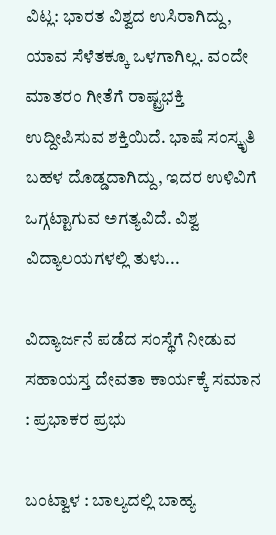ವಿಟ್ಲ: ಭಾರತ ವಿಶ್ವದ ಉಸಿರಾಗಿದ್ದು, ಯಾವ ಸೆಳೆತಕ್ಕೂ ಒಳಗಾಗಿಲ್ಲ. ವಂದೇ ಮಾತರಂ ಗೀತೆಗೆ ರಾಷ್ಟ್ರಭಕ್ತಿ ಉದ್ದೀಪಿಸುವ ಶಕ್ತಿಯಿದೆ. ಭಾಷೆ ಸಂಸ್ಕೃತಿ ಬಹಳ ದೊಡ್ಡದಾಗಿದ್ದು, ಇದರ ಉಳಿವಿಗೆ ಒಗ್ಗಟ್ಟಾಗುವ ಅಗತ್ಯವಿದೆ. ವಿಶ್ವ ವಿದ್ಯಾಲಯಗಳಲ್ಲಿ ತುಳು...

ವಿದ್ಯಾರ್ಜನೆ ಪಡೆದ ಸಂಸ್ಥೆಗೆ ನೀಡುವ ಸಹಾಯಸ್ತ ದೇವತಾ ಕಾರ್ಯಕ್ಕೆ ಸಮಾನ : ಪ್ರಭಾಕರ ಪ್ರಭು

ಬಂಟ್ವಾಳ : ಬಾಲ್ಯದಲ್ಲಿ ಬಾಹ್ಯ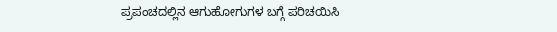ಪ್ರಪಂಚದಲ್ಲಿನ ಆಗುಹೋಗುಗಳ ಬಗ್ಗೆ ಪರಿಚಯಿಸಿ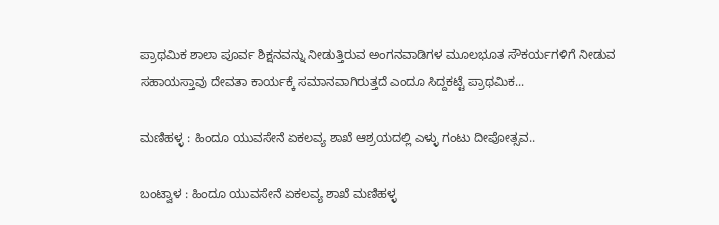ಪ್ರಾಥಮಿಕ ಶಾಲಾ ಪೂರ್ವ ಶಿಕ್ಷನವನ್ನು ನೀಡುತ್ತಿರುವ ಅಂಗನವಾಡಿಗಳ ಮೂಲಭೂತ ಸೌಕರ್ಯಗಳಿಗೆ ನೀಡುವ ಸಹಾಯಸ್ತಾವು ದೇವತಾ ಕಾರ್ಯಕ್ಕೆ ಸಮಾನವಾಗಿರುತ್ತದೆ ಎಂದೂ ಸಿದ್ದಕಟ್ಟೆ ಪ್ರಾಥಮಿಕ...

ಮಣಿಹಳ್ಳ : ಹಿಂದೂ ಯುವಸೇನೆ ಏಕಲವ್ಯ ಶಾಖೆ ಆಶ್ರಯದಲ್ಲಿ ಎಳ್ಳು ಗಂಟು ದೀಪೋತ್ಸವ..

ಬಂಟ್ವಾಳ : ಹಿಂದೂ ಯುವಸೇನೆ ಏಕಲವ್ಯ ಶಾಖೆ ಮಣಿಹಳ್ಳ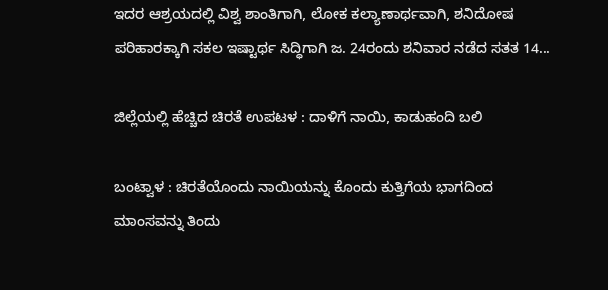ಇದರ ಆಶ್ರಯದಲ್ಲಿ ವಿಶ್ವ ಶಾಂತಿಗಾಗಿ, ಲೋಕ ಕಲ್ಯಾಣಾರ್ಥವಾಗಿ, ಶನಿದೋಷ ಪರಿಹಾರಕ್ಕಾಗಿ ಸಕಲ ಇಷ್ಟಾರ್ಥ ಸಿದ್ಧಿಗಾಗಿ ಜ. 24ರಂದು ಶನಿವಾರ ನಡೆದ ಸತತ 14...

ಜಿಲ್ಲೆಯಲ್ಲಿ ಹೆಚ್ಚಿದ ಚಿರತೆ ಉಪಟಳ : ದಾಳಿಗೆ ನಾಯಿ, ಕಾಡುಹಂದಿ ಬಲಿ

ಬಂಟ್ವಾಳ : ಚಿರತೆಯೊಂದು ನಾಯಿಯನ್ನು ಕೊಂದು ಕುತ್ತಿಗೆಯ ಭಾಗದಿಂದ ಮಾಂಸವನ್ನು ತಿಂದು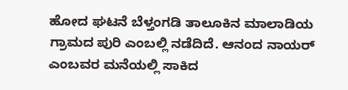ಹೋದ ಘಟನೆ ಬೆಳ್ತಂಗಡಿ ತಾಲೂಕಿನ ಮಾಲಾಡಿಯ ಗ್ರಾಮದ ಪುರಿ ಎಂಬಲ್ಲಿ ನಡೆದಿದೆ. ಆನಂದ ನಾಯರ್ ಎಂಬವರ ಮನೆಯಲ್ಲಿ ಸಾಕಿದ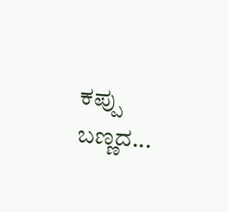ಕಪ್ಪು ಬಣ್ಣದ...